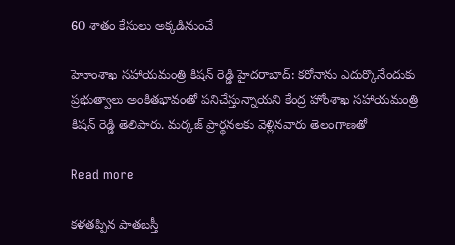60 శాతం కేసులు అక్కడినుంచే

హెూంశాఖ సహాయమంత్రి కిషన్ రెడ్డి హైదరాబాద్: కరోనాను ఎదుర్కొనేందుకు ప్రభుత్వాలు అంకితభావంతో పనిచేస్తున్నాయని కేంద్ర హోంశాఖ సహాయమంత్రి కిషన్ రెడ్డి తెలిపారు. మర్కజ్ ప్రార్థనలకు వెళ్లినవారు తెలంగాణతో

Read more

కళతప్పిన పాతబస్తీ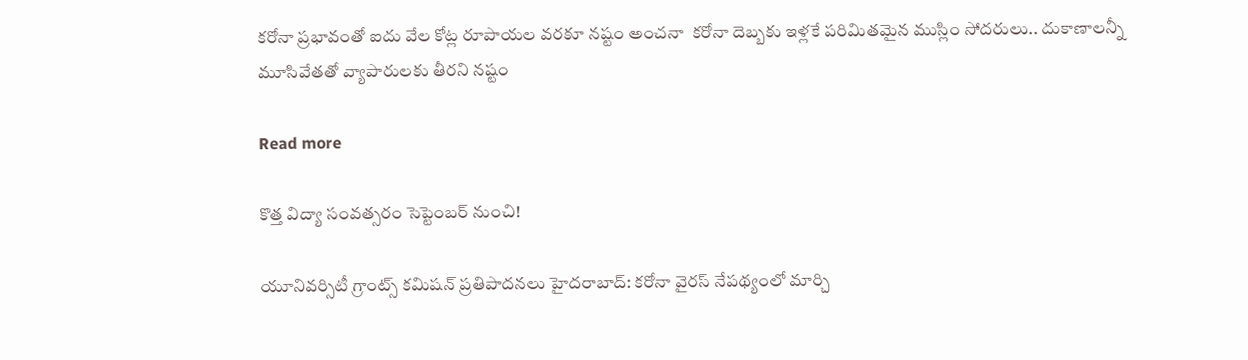కరోనా ప్రభావంతో ఐదు వేల కోట్ల రూపాయల వరకూ నష్టం అంచనా  కరోనా దెబ్బకు ఇళ్లకే పరిమితమైన ముస్లిం సోదరులు.. దుకాణాలన్నీ మూసివేతతో వ్యాపారులకు తీరని నష్టం

Read more

కొత్త విద్యా సంవత్సరం సెప్టెంబర్ నుంచి!

యూనివర్సిటీ గ్రాంట్స్ కమిషన్ ప్రతిపాదనలు హైదరాబాద్: కరోనా వైరస్ నేపథ్యంలో మార్చి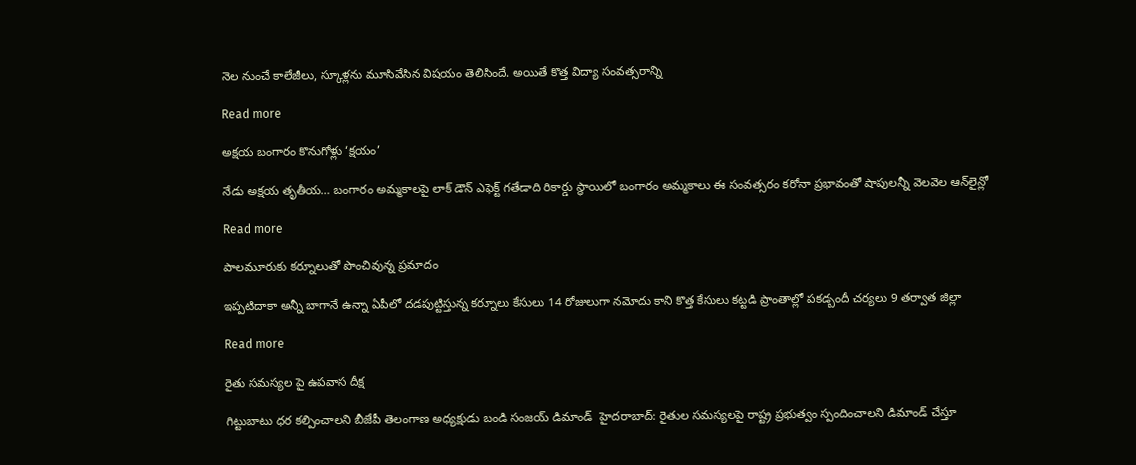నెల నుంచే కాలేజీలు, స్కూళ్లను మూసివేసిన విషయం తెలిసిందే. అయితే కొత్త విద్యా సంవత్సరాన్ని

Read more

అక్షయ బంగారం కొనుగోళ్లు ‘క్షయం’

నేడు అక్షయ తృతీయ… బంగారం అమ్మకాలపై లాక్ డౌన్ ఎఫెక్ట్ గతేడాది రికార్డు స్థాయిలో బంగారం అమ్మకాలు ఈ సంవత్సరం కరోనా ప్రభావంతో షాపులన్నీ వెలవెల ఆన్‌లైన్లో

Read more

పాలమూరుకు కర్నూలుతో పొంచివున్న ప్రమాదం

ఇప్పటిదాకా అన్నీ బాగానే ఉన్నా ఏపీలో దడపుట్టిస్తున్న కర్నూలు కేసులు 14 రోజులుగా నమోదు కాని కొత్త కేసులు కట్టడి ప్రాంతాల్లో పకడ్బందీ చర్యలు 9 తర్వాత జిల్లా

Read more

రైతు సమస్యల పై ఉపవాస దీక్ష

గిట్టుబాటు ధర కల్పించాలని బీజేపీ తెలంగాణ అధ్యక్షుడు బండి సంజయ్ డిమాండ్  హైదరాబాద్: రైతుల సమస్యలపై రాష్ట్ర ప్రభుత్వం స్పందించాలని డిమాండ్ చేస్తూ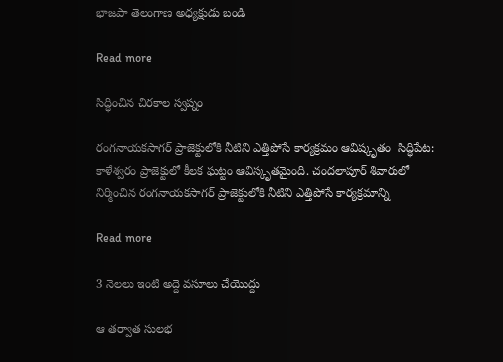భాజపా తెలంగాణ అధ్యక్షుడు బండి

Read more

సిద్ధించిన చిరకాల స్వప్నం

రంగనాయకసాగర్ ప్రాజెక్టులోకి నీటిని ఎత్తిపోసే కార్యక్రమం ఆవిష్కృతం  సిద్ధిపేట: కాళేశ్వరం ప్రాజెక్టులో కీలక ఘట్టం ఆవిస్కృతమైంది. చందలాపూర్ శివారులో నిర్మించిన రంగనాయకసాగర్ ప్రాజెక్టులోకి నీటిని ఎత్తిపోసే కార్యక్రమాన్ని

Read more

3 నెలలు ఇంటి అద్దె వసూలు చేయొద్దు

ఆ తర్వాత సులభ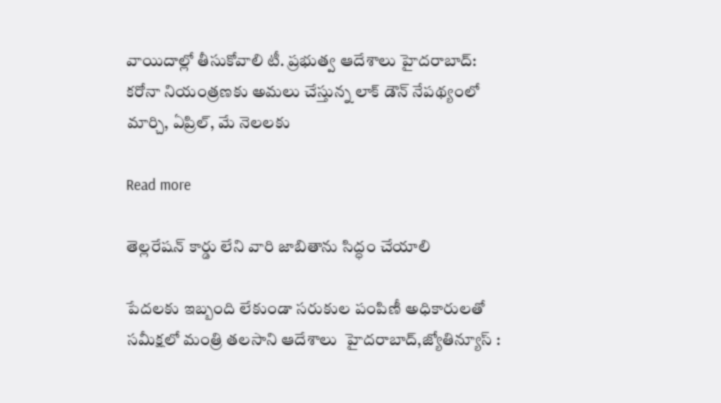వాయిదాల్లో తీసుకోవాలి టీ. ప్రభుత్వ ఆదేశాలు హైదరాబాద్: కరోనా నియంత్రణకు అమలు చేస్తున్న లాక్ డౌన్ నేపథ్యంలో మార్చి, ఏప్రిల్, మే నెలలకు

Read more

తెల్లరేషన్ కార్డు లేని వారి జాబితాను సిద్ధం చేయాలి

పేదలకు ఇబ్బంది లేకుండా సరుకుల పంపిణీ అధికారులతో సమీక్షలో మంత్రి తలసాని ఆదేశాలు  హైదరాబాద్,జ్యోతిన్యూస్ :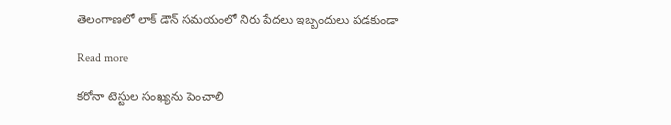తెలంగాణలో లాక్ డౌన్ సమయంలో నిరు పేదలు ఇబ్బందులు పడకుండా

Read more

కరోనా టెస్టుల సంఖ్యను పెంచాలి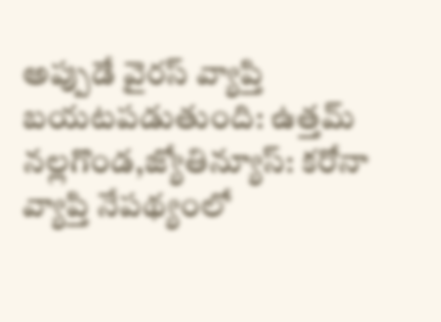అప్పుడే వైరస్ వ్యాప్తి బయటపడుతుంది: ఉత్తమ్ నల్లగొండ,జ్యోతిన్యూస్: కరోనా వ్యాప్తి నేపథ్యంలో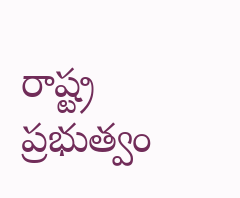రాష్ట్ర ప్రభుత్వం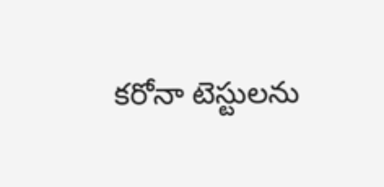కరోనా టెస్టులను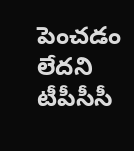పెంచడం లేదని టీపీసీసీ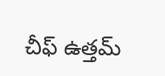చీఫ్ ఉత్తమ్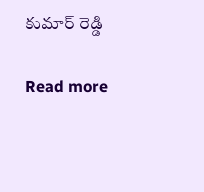కుమార్ రెడ్డి

Read more